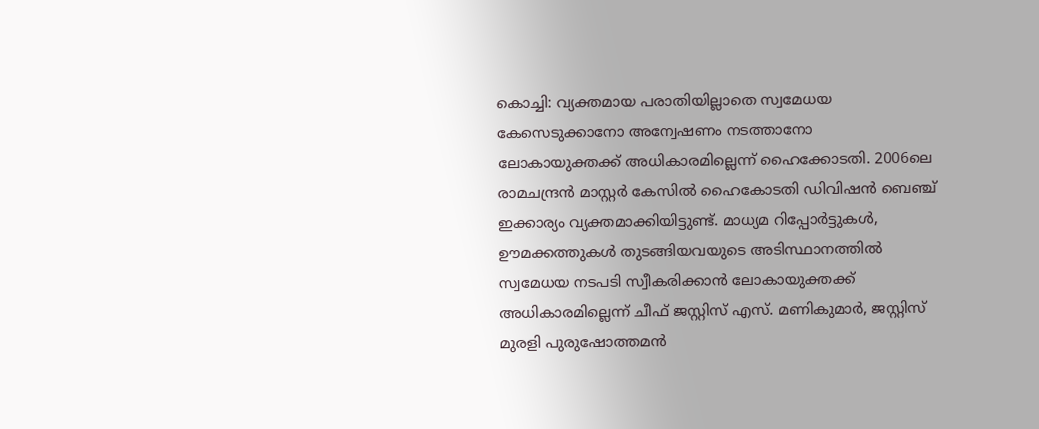കൊച്ചി: വ്യക്തമായ പരാതിയില്ലാതെ സ്വമേധയ കേസെടുക്കാനോ അന്വേഷണം നടത്താനോ ലോകായുക്തക്ക് അധികാരമില്ലെന്ന് ഹൈക്കോടതി. 2006ലെ രാമചന്ദ്രൻ മാസ്റ്റർ കേസിൽ ഹൈകോടതി ഡിവിഷൻ ബെഞ്ച് ഇക്കാര്യം വ്യക്തമാക്കിയിട്ടുണ്ട്. മാധ്യമ റിപ്പോർട്ടുകൾ, ഊമക്കത്തുകൾ തുടങ്ങിയവയുടെ അടിസ്ഥാനത്തിൽ സ്വമേധയ നടപടി സ്വീകരിക്കാൻ ലോകായുക്തക്ക് അധികാരമില്ലെന്ന് ചീഫ് ജസ്റ്റിസ് എസ്. മണികുമാർ, ജസ്റ്റിസ് മുരളി പുരുഷോത്തമൻ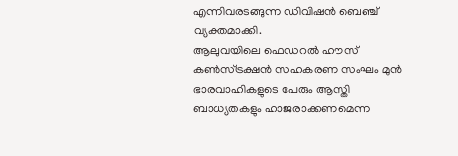എന്നിവരടങ്ങുന്ന ഡിവിഷൻ ബെഞ്ച് വ്യക്തമാക്കി.
ആലുവയിലെ ഫെഡറൽ ഹൗസ് കൺസ്ട്രക്ഷൻ സഹകരണ സംഘം മുൻ ഭാരവാഹികളുടെ പേരും ആസ്തി ബാധ്യതകളും ഹാജരാക്കണമെന്ന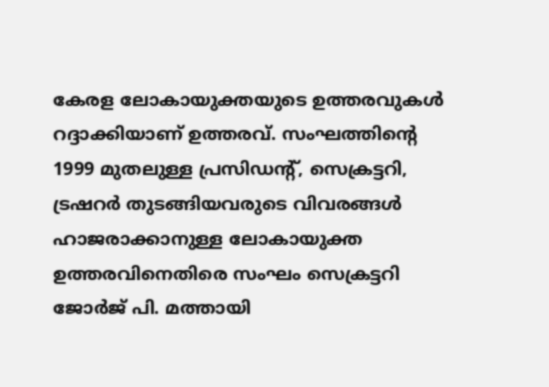കേരള ലോകായുക്തയുടെ ഉത്തരവുകൾ റദ്ദാക്കിയാണ് ഉത്തരവ്. സംഘത്തിന്റെ 1999 മുതലുള്ള പ്രസിഡന്റ്, സെക്രട്ടറി, ട്രഷറർ തുടങ്ങിയവരുടെ വിവരങ്ങൾ ഹാജരാക്കാനുള്ള ലോകായുക്ത ഉത്തരവിനെതിരെ സംഘം സെക്രട്ടറി ജോർജ് പി. മത്തായി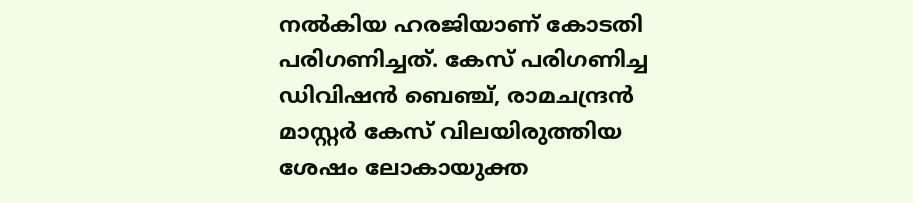നൽകിയ ഹരജിയാണ് കോടതി പരിഗണിച്ചത്. കേസ് പരിഗണിച്ച ഡിവിഷൻ ബെഞ്ച്, രാമചന്ദ്രൻ മാസ്റ്റർ കേസ് വിലയിരുത്തിയ ശേഷം ലോകായുക്ത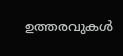ഉത്തരവുകൾ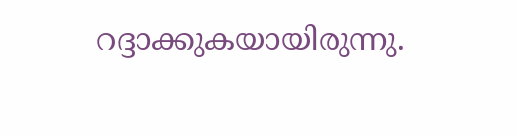റദ്ദാക്കുകയായിരുന്നു.